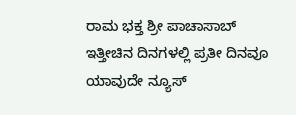ರಾಮ ಭಕ್ತ ಶ್ರೀ ಪಾಚಾಸಾಬ್
ಇತ್ತೀಚಿನ ದಿನಗಳಲ್ಲಿ ಪ್ರತೀ ದಿನವೂ ಯಾವುದೇ ನ್ಯೂಸ್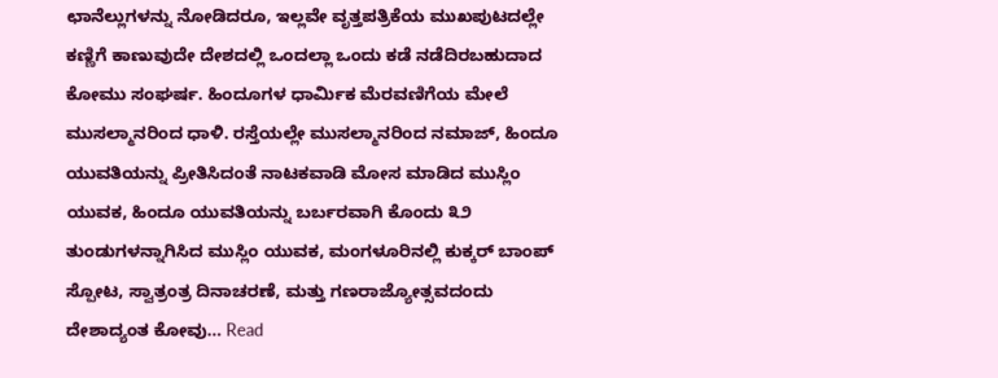ಛಾನೆಲ್ಲುಗಳನ್ನು ನೋಡಿದರೂ, ಇಲ್ಲವೇ ವೃತ್ತಪತ್ರಿಕೆಯ ಮುಖಪುಟದಲ್ಲೇ ಕಣ್ಣಿಗೆ ಕಾಣುವುದೇ ದೇಶದಲ್ಲಿ ಒಂದಲ್ಲಾ ಒಂದು ಕಡೆ ನಡೆದಿರಬಹುದಾದ ಕೋಮು ಸಂಘರ್ಷ. ಹಿಂದೂಗಳ ಧಾರ್ಮಿಕ ಮೆರವಣಿಗೆಯ ಮೇಲೆ ಮುಸಲ್ಮಾನರಿಂದ ಧಾಳಿ. ರಸ್ತೆಯಲ್ಲೇ ಮುಸಲ್ಮಾನರಿಂದ ನಮಾಜ್, ಹಿಂದೂ ಯುವತಿಯನ್ನು ಪ್ರೀತಿಸಿದಂತೆ ನಾಟಕವಾಡಿ ಮೋಸ ಮಾಡಿದ ಮುಸ್ಲಿಂ ಯುವಕ, ಹಿಂದೂ ಯುವತಿಯನ್ನು ಬರ್ಬರವಾಗಿ ಕೊಂದು ೩೨ ತುಂಡುಗಳನ್ನಾಗಿಸಿದ ಮುಸ್ಲಿಂ ಯುವಕ, ಮಂಗಳೂರಿನಲ್ಲಿ ಕುಕ್ಕರ್ ಬಾಂಪ್ ಸ್ಪೋಟ, ಸ್ವಾತ್ರಂತ್ರ ದಿನಾಚರಣೆ, ಮತ್ತು ಗಣರಾಜ್ಯೋತ್ಸವದಂದು ದೇಶಾದ್ಯಂತ ಕೋವು… Read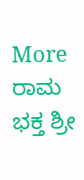More ರಾಮ ಭಕ್ತ ಶ್ರೀ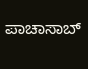ಪಾಚಾಸಾಬ್